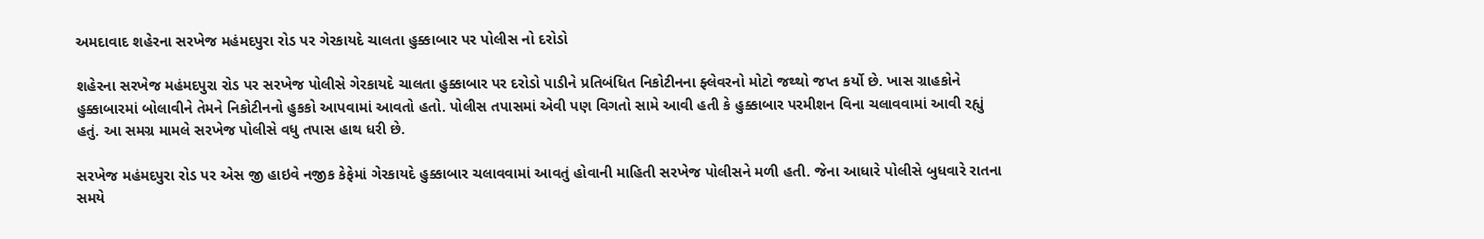અમદાવાદ શહેરના સરખેજ મહંમદપુરા રોડ પર ગેરકાયદે ચાલતા હુક્કાબાર પર પોલીસ નો દરોડો

શહેરના સરખેજ મહંમદપુરા રોડ પર સરખેજ પોલીસે ગેરકાયદે ચાલતા હુક્કાબાર પર દરોડો પાડીને પ્રતિબંધિત નિકોટીનના ફ્લેવરનો મોટો જથ્થો જપ્ત કર્યો છે. ખાસ ગ્રાહકોને હુક્કાબારમાં બોલાવીને તેમને નિકોટીનનો હુકકો આપવામાં આવતો હતો. પોલીસ તપાસમાં એવી પણ વિગતો સામે આવી હતી કે હુક્કાબાર પરમીશન વિના ચલાવવામાં આવી રહ્યું હતું. આ સમગ્ર મામલે સરખેજ પોલીસે વધુ તપાસ હાથ ધરી છે.

સરખેજ મહંમદપુરા રોડ પર એસ જી હાઇવે નજીક કેફેમાં ગેરકાયદે હુક્કાબાર ચલાવવામાં આવતું હોવાની માહિતી સરખેજ પોલીસને મળી હતી. જેના આધારે પોલીસે બુધવારે રાતના સમયે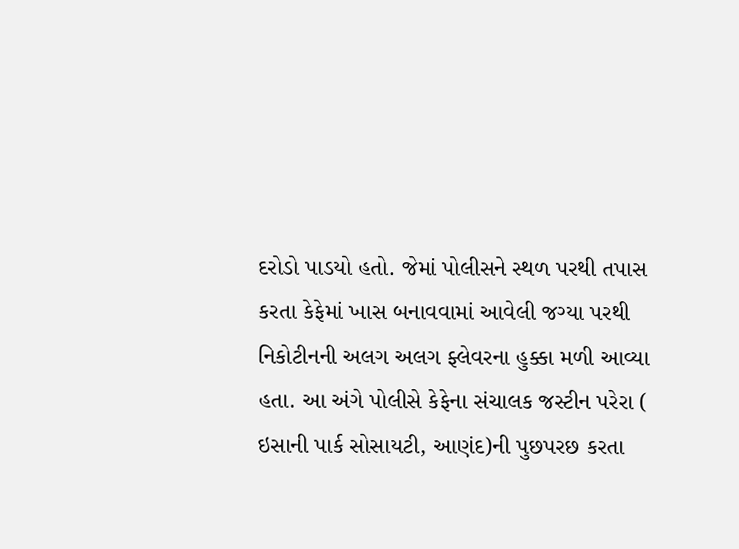દરોડો પાડયો હતો. જેમાં પોલીસને સ્થળ પરથી તપાસ કરતા કેફેમાં ખાસ બનાવવામાં આવેલી જગ્યા પરથી નિકોટીનની અલગ અલગ ફ્લેવરના હુક્કા મળી આવ્યા હતા. આ અંગે પોલીસે કેફેના સંચાલક જસ્ટીન પરેરા ( ઇસાની પાર્ક સોસાયટી, આણંદ)ની પુછપરછ કરતા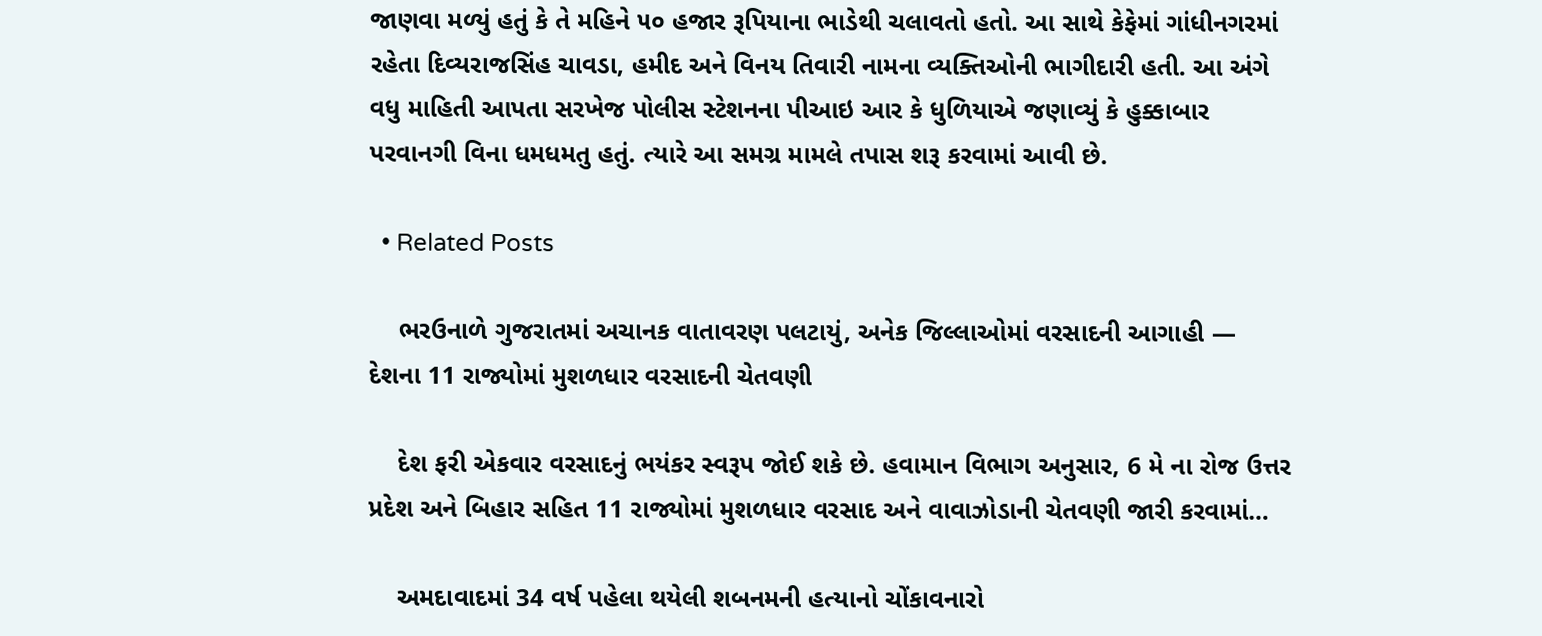જાણવા મળ્યું હતું કે તે મહિને ૫૦ હજાર રૂપિયાના ભાડેથી ચલાવતો હતો. આ સાથે કેફેમાં ગાંધીનગરમાં રહેતા દિવ્યરાજસિંહ ચાવડા, હમીદ અને વિનય તિવારી નામના વ્યક્તિઓની ભાગીદારી હતી. આ અંગે વધુ માહિતી આપતા સરખેજ પોલીસ સ્ટેશનના પીઆઇ આર કે ધુળિયાએ જણાવ્યું કે હુક્કાબાર પરવાનગી વિના ધમધમતુ હતું. ત્યારે આ સમગ્ર મામલે તપાસ શરૂ કરવામાં આવી છે.

  • Related Posts

    ભરઉનાળે ગુજરાતમાં અચાનક વાતાવરણ પલટાયું, અનેક જિલ્લાઓમાં વરસાદની આગાહી — દેશના 11 રાજ્યોમાં મુશળધાર વરસાદની ચેતવણી

    દેશ ફરી એકવાર વરસાદનું ભયંકર સ્વરૂપ જોઈ શકે છે. હવામાન વિભાગ અનુસાર, 6 મે ના રોજ ઉત્તર પ્રદેશ અને બિહાર સહિત 11 રાજ્યોમાં મુશળધાર વરસાદ અને વાવાઝોડાની ચેતવણી જારી કરવામાં…

    અમદાવાદમાં 34 વર્ષ પહેલા થયેલી શબનમની હત્યાનો ચોંકાવનારો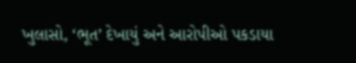ખુલાસો, ‘ભૂત’ દેખાયું અને આરોપીઓ પકડાયા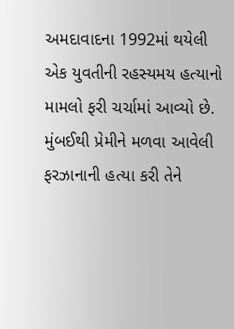અમદાવાદના 1992માં થયેલી એક યુવતીની રહસ્યમય હત્યાનો મામલો ફરી ચર્ચામાં આવ્યો છે. મુંબઈથી પ્રેમીને મળવા આવેલી ફરઝાનાની હત્યા કરી તેને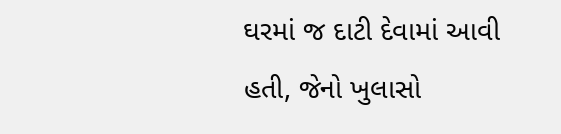ઘરમાં જ દાટી દેવામાં આવી હતી, જેનો ખુલાસો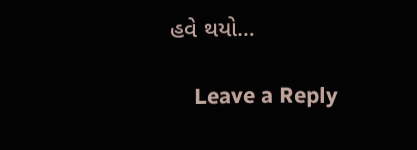હવે થયો…

    Leave a Reply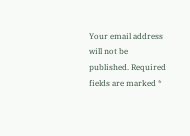Your email address will not be published. Required fields are marked *